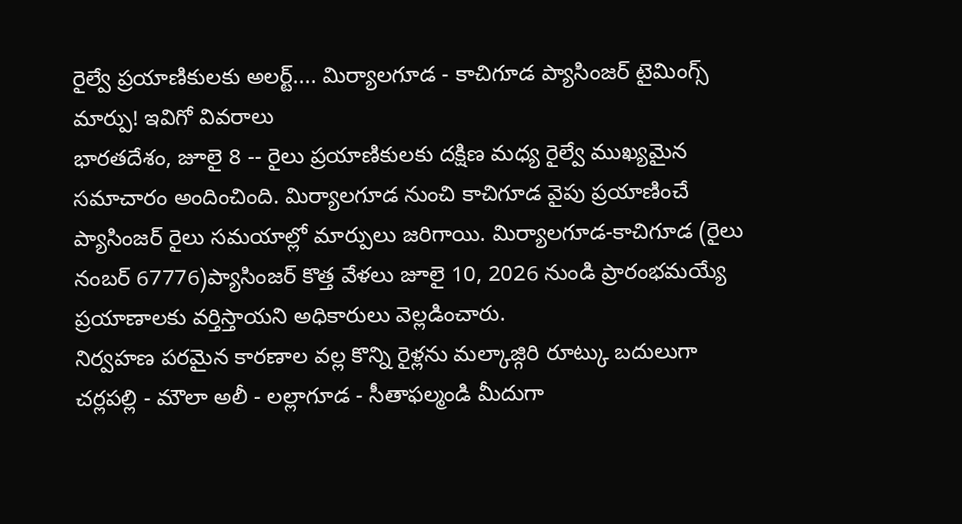రైల్వే ప్రయాణికులకు అలర్ట్.... మిర్యాలగూడ - కాచిగూడ ప్యాసింజర్ టైమింగ్స్ మార్పు! ఇవిగో వివరాలు
భారతదేశం, జూలై 8 -- రైలు ప్రయాణికులకు దక్షిణ మధ్య రైల్వే ముఖ్యమైన సమాచారం అందించింది. మిర్యాలగూడ నుంచి కాచిగూడ వైపు ప్రయాణించే ప్యాసింజర్ రైలు సమయాల్లో మార్పులు జరిగాయి. మిర్యాలగూడ-కాచిగూడ (రైలు నంబర్ 67776)ప్యాసింజర్ కొత్త వేళలు జూలై 10, 2026 నుండి ప్రారంభమయ్యే ప్రయాణాలకు వర్తిస్తాయని అధికారులు వెల్లడించారు.
నిర్వహణ పరమైన కారణాల వల్ల కొన్ని రైళ్లను మల్కాజ్గిరి రూట్కు బదులుగా చర్లపల్లి - మౌలా అలీ - లల్లాగూడ - సీతాఫల్మండి మీదుగా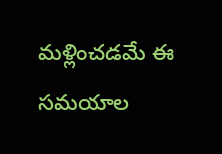మళ్లించడమే ఈ సమయాల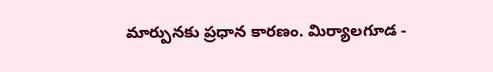మార్పునకు ప్రధాన కారణం. మిర్యాలగూడ -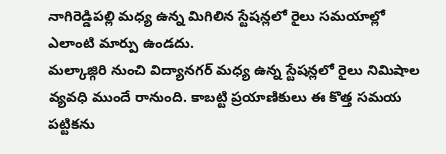నాగిరెడ్డిపల్లి మధ్య ఉన్న మిగిలిన స్టేషన్లలో రైలు సమయాల్లో ఎలాంటి మార్పు ఉండదు.
మల్కాజ్గిరి నుంచి విద్యానగర్ మధ్య ఉన్న స్టేషన్లలో రైలు నిమిషాల వ్యవధి ముందే రానుంది. కాబట్టి ప్రయాణికులు ఈ కొత్త సమయ పట్టికను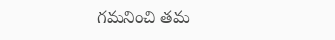గమనించి తమ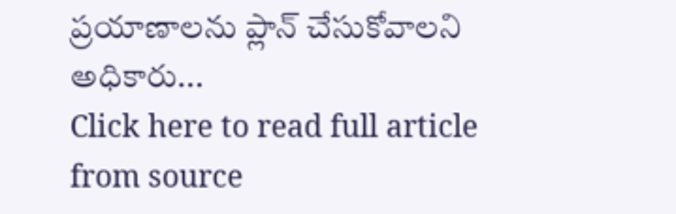ప్రయాణాలను ప్లాన్ చేసుకోవాలని అధికారు...
Click here to read full article from source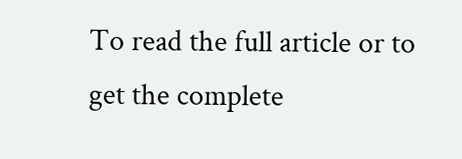To read the full article or to get the complete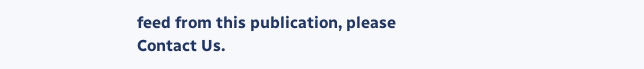feed from this publication, please
Contact Us.